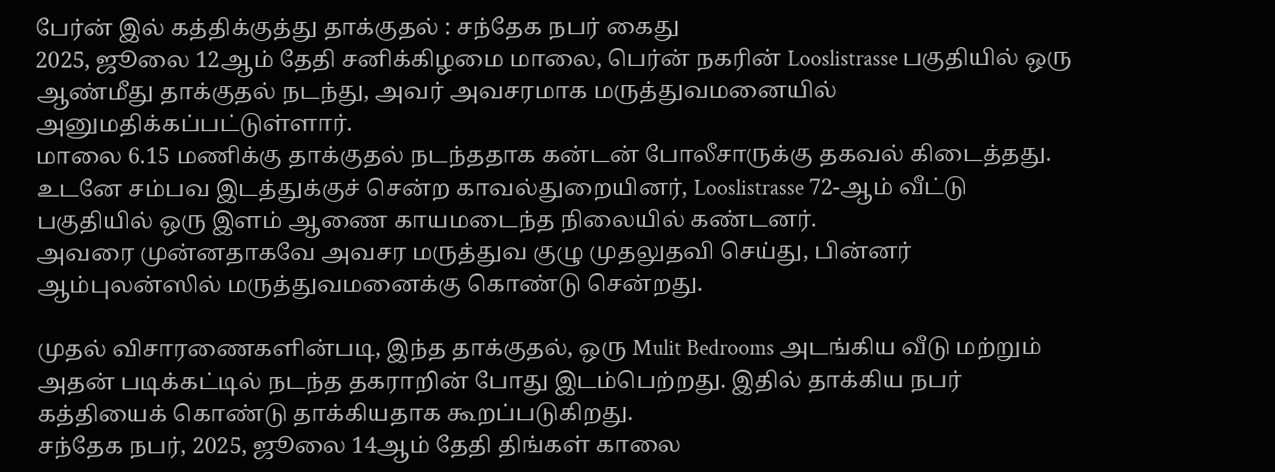பேர்ன் இல் கத்திக்குத்து தாக்குதல் : சந்தேக நபர் கைது
2025, ஜூலை 12ஆம் தேதி சனிக்கிழமை மாலை, பெர்ன் நகரின் Looslistrasse பகுதியில் ஒரு ஆண்மீது தாக்குதல் நடந்து, அவர் அவசரமாக மருத்துவமனையில் அனுமதிக்கப்பட்டுள்ளார்.
மாலை 6.15 மணிக்கு தாக்குதல் நடந்ததாக கன்டன் போலீசாருக்கு தகவல் கிடைத்தது. உடனே சம்பவ இடத்துக்குச் சென்ற காவல்துறையினர், Looslistrasse 72-ஆம் வீட்டு பகுதியில் ஒரு இளம் ஆணை காயமடைந்த நிலையில் கண்டனர்.
அவரை முன்னதாகவே அவசர மருத்துவ குழு முதலுதவி செய்து, பின்னர் ஆம்புலன்ஸில் மருத்துவமனைக்கு கொண்டு சென்றது.

முதல் விசாரணைகளின்படி, இந்த தாக்குதல், ஒரு Mulit Bedrooms அடங்கிய வீடு மற்றும் அதன் படிக்கட்டில் நடந்த தகராறின் போது இடம்பெற்றது. இதில் தாக்கிய நபர் கத்தியைக் கொண்டு தாக்கியதாக கூறப்படுகிறது.
சந்தேக நபர், 2025, ஜூலை 14ஆம் தேதி திங்கள் காலை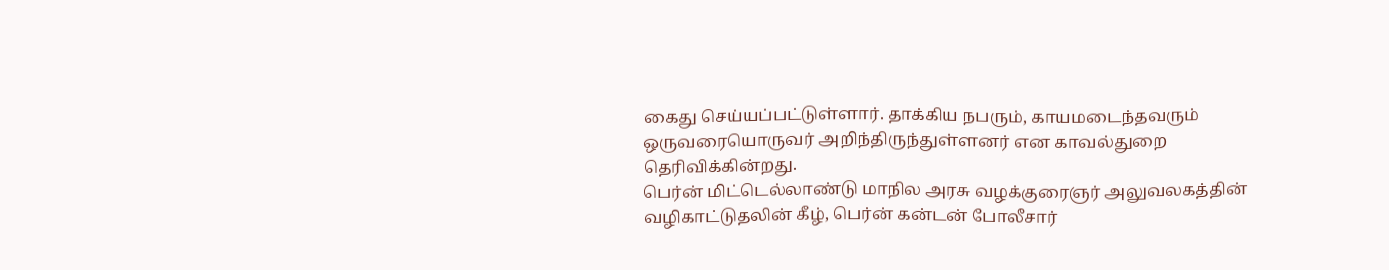கைது செய்யப்பட்டுள்ளார். தாக்கிய நபரும், காயமடைந்தவரும் ஒருவரையொருவர் அறிந்திருந்துள்ளனர் என காவல்துறை தெரிவிக்கின்றது.
பெர்ன் மிட்டெல்லாண்டு மாநில அரசு வழக்குரைஞர் அலுவலகத்தின் வழிகாட்டுதலின் கீழ், பெர்ன் கன்டன் போலீசார்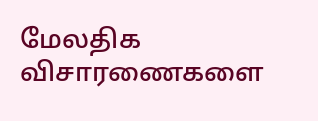மேலதிக விசாரணைகளை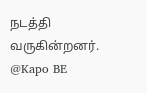நடத்தி வருகின்றனர்.
@Kapo BE